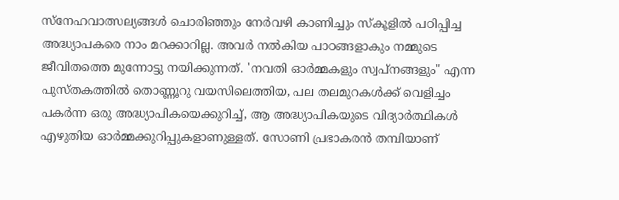സ്നേഹവാത്സല്യങ്ങൾ ചൊരിഞ്ഞും നേർവഴി കാണിച്ചും സ്കൂളിൽ പഠിപ്പിച്ച അദ്ധ്യാപകരെ നാം മറക്കാറില്ല. അവർ നൽകിയ പാഠങ്ങളാകും നമ്മുടെ ജീവിതത്തെ മുന്നോട്ടു നയിക്കുന്നത്. 'നവതി ഓർമ്മകളും സ്വപ്നങ്ങളും" എന്ന പുസ്തകത്തിൽ തൊണ്ണൂറു വയസിലെത്തിയ, പല തലമുറകൾക്ക് വെളിച്ചം പകർന്ന ഒരു അദ്ധ്യാപികയെക്കുറിച്ച്, ആ അദ്ധ്യാപികയുടെ വിദ്യാർത്ഥികൾ എഴുതിയ ഓർമ്മക്കുറിപ്പുകളാണുള്ളത്. സോണി പ്രഭാകരൻ തമ്പിയാണ്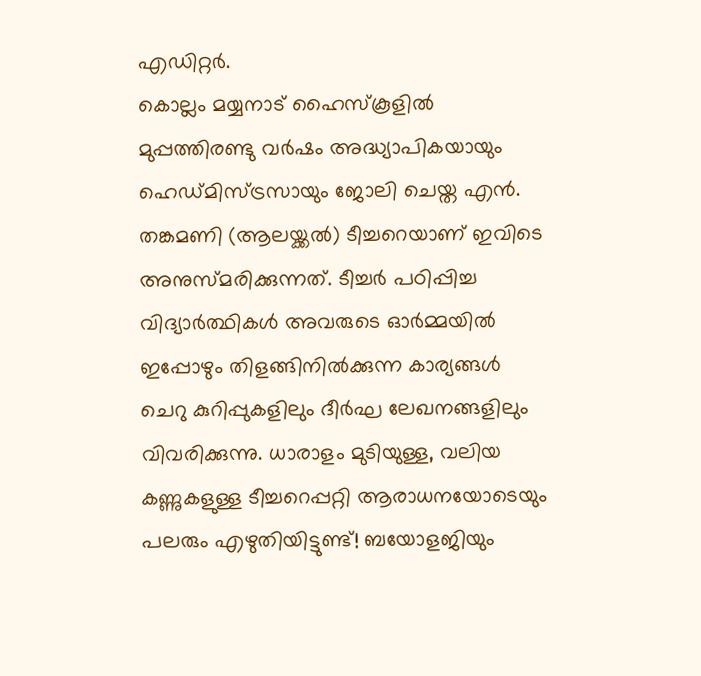എഡിറ്റർ.
കൊല്ലം മയ്യനാട് ഹൈസ്കൂളിൽ മുപ്പത്തിരണ്ടു വർഷം അദ്ധ്യാപികയായും ഹെഡ്മിസ്ട്രസായും ജോലി ചെയ്ത എൻ. തങ്കമണി (ആലയ്ക്കൽ) ടീച്ചറെയാണ് ഇവിടെ അനുസ്മരിക്കുന്നത്. ടീച്ചർ പഠിപ്പിച്ച വിദ്യാർത്ഥികൾ അവരുടെ ഓർമ്മയിൽ ഇപ്പോഴും തിളങ്ങിനിൽക്കുന്ന കാര്യങ്ങൾ ചെറു കുറിപ്പുകളിലും ദീർഘ ലേഖനങ്ങളിലും വിവരിക്കുന്നു. ധാരാളം മുടിയുള്ള, വലിയ കണ്ണുകളുള്ള ടീച്ചറെപ്പറ്റി ആരാധനയോടെയും പലരും എഴുതിയിട്ടുണ്ട്! ബയോളജിയും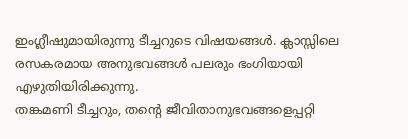ഇംഗ്ലീഷുമായിരുന്നു ടീച്ചറുടെ വിഷയങ്ങൾ. ക്ലാസ്സിലെ രസകരമായ അനുഭവങ്ങൾ പലരും ഭംഗിയായി എഴുതിയിരിക്കുന്നു.
തങ്കമണി ടീച്ചറും, തന്റെ ജീവിതാനുഭവങ്ങളെപ്പറ്റി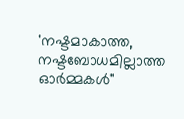'നഷ്ടമാകാത്ത, നഷ്ടബോധമില്ലാത്ത ഓർമ്മകൾ"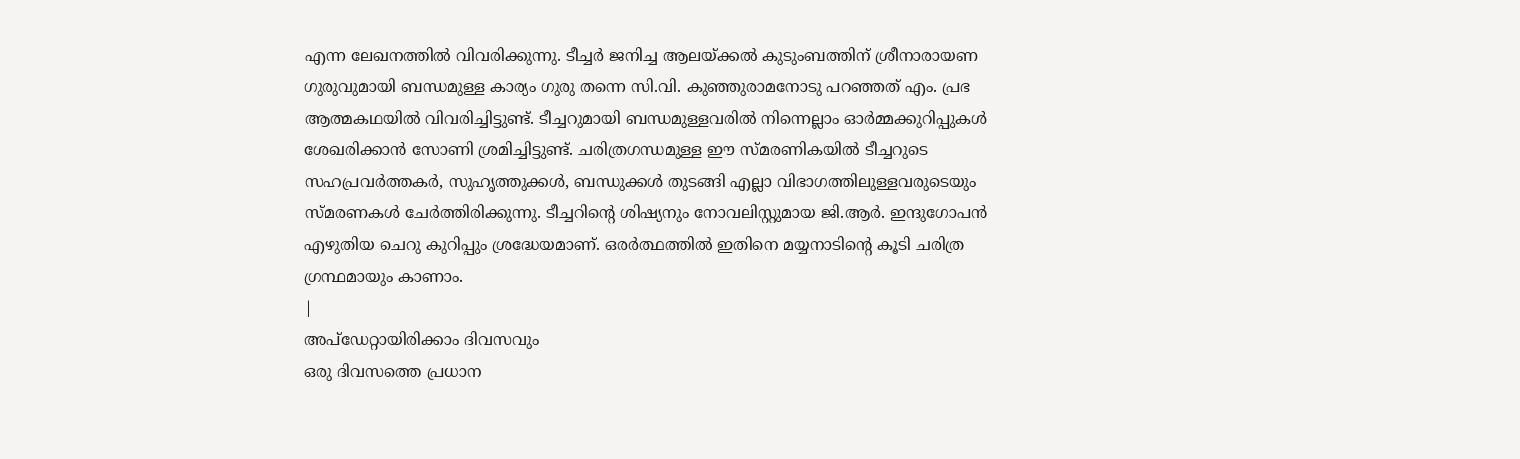എന്ന ലേഖനത്തിൽ വിവരിക്കുന്നു. ടീച്ചർ ജനിച്ച ആലയ്ക്കൽ കുടുംബത്തിന് ശ്രീനാരായണ ഗുരുവുമായി ബന്ധമുള്ള കാര്യം ഗുരു തന്നെ സി.വി. കുഞ്ഞുരാമനോടു പറഞ്ഞത് എം. പ്രഭ ആത്മകഥയിൽ വിവരിച്ചിട്ടുണ്ട്. ടീച്ചറുമായി ബന്ധമുള്ളവരിൽ നിന്നെല്ലാം ഓർമ്മക്കുറിപ്പുകൾ ശേഖരിക്കാൻ സോണി ശ്രമിച്ചിട്ടുണ്ട്. ചരിത്രഗന്ധമുള്ള ഈ സ്മരണികയിൽ ടീച്ചറുടെ സഹപ്രവർത്തകർ, സുഹൃത്തുക്കൾ, ബന്ധുക്കൾ തുടങ്ങി എല്ലാ വിഭാഗത്തിലുള്ളവരുടെയും സ്മരണകൾ ചേർത്തിരിക്കുന്നു. ടീച്ചറിന്റെ ശിഷ്യനും നോവലിസ്റ്റുമായ ജി.ആർ. ഇന്ദുഗോപൻ എഴുതിയ ചെറു കുറിപ്പും ശ്രദ്ധേയമാണ്. ഒരർത്ഥത്തിൽ ഇതിനെ മയ്യനാടിന്റെ കൂടി ചരിത്ര ഗ്രന്ഥമായും കാണാം.
|
അപ്ഡേറ്റായിരിക്കാം ദിവസവും
ഒരു ദിവസത്തെ പ്രധാന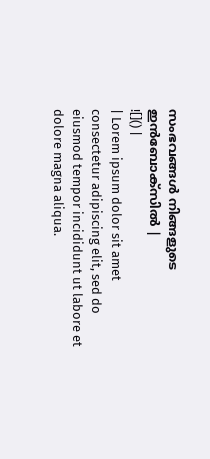സംഭവങ്ങൾ നിങ്ങളുടെ ഇൻബോക്സിൽ |
![]() |
| Lorem ipsum dolor sit amet consectetur adipiscing elit, sed do eiusmod tempor incididunt ut labore et dolore magna aliqua.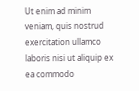Ut enim ad minim veniam, quis nostrud exercitation ullamco laboris nisi ut aliquip ex ea commodo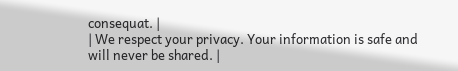consequat. |
| We respect your privacy. Your information is safe and will never be shared. |